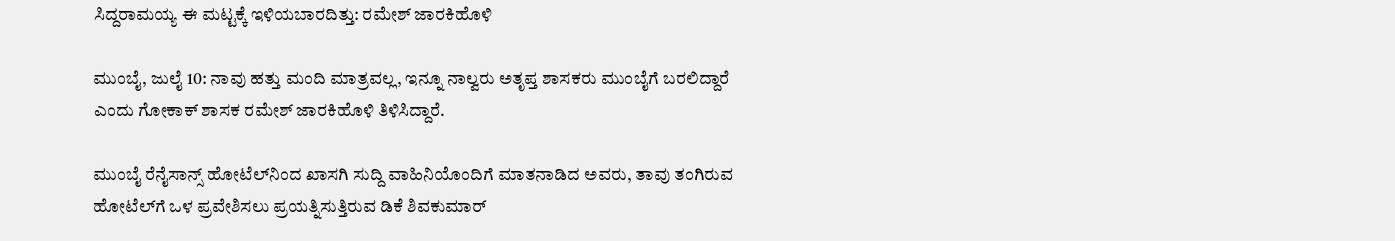ಸಿದ್ದರಾಮಯ್ಯ ಈ ಮಟ್ಟಕ್ಕೆ ಇಳಿಯಬಾರದಿತ್ತು: ರಮೇಶ್ ಜಾರಕಿಹೊಳಿ

ಮುಂಬೈ, ಜುಲೈ 10: ನಾವು ಹತ್ತು ಮಂದಿ ಮಾತ್ರವಲ್ಲ, ಇನ್ನೂ ನಾಲ್ವರು ಅತೃಪ್ತ ಶಾಸಕರು ಮುಂಬೈಗೆ ಬರಲಿದ್ದಾರೆ ಎಂದು ಗೋಕಾಕ್ ಶಾಸಕ ರಮೇಶ್ ಜಾರಕಿಹೊಳಿ ತಿಳಿಸಿದ್ದಾರೆ.

ಮುಂಬೈ ರೆನೈಸಾನ್ಸ್ ಹೋಟೆಲ್‌ನಿಂದ ಖಾಸಗಿ ಸುದ್ದಿ ವಾಹಿನಿಯೊಂದಿಗೆ ಮಾತನಾಡಿದ ಅವರು, ತಾವು ತಂಗಿರುವ ಹೋಟೆಲ್‌ಗೆ ಒಳ ಪ್ರವೇಶಿಸಲು ಪ್ರಯತ್ನಿಸುತ್ತಿರುವ ಡಿಕೆ ಶಿವಕುಮಾರ್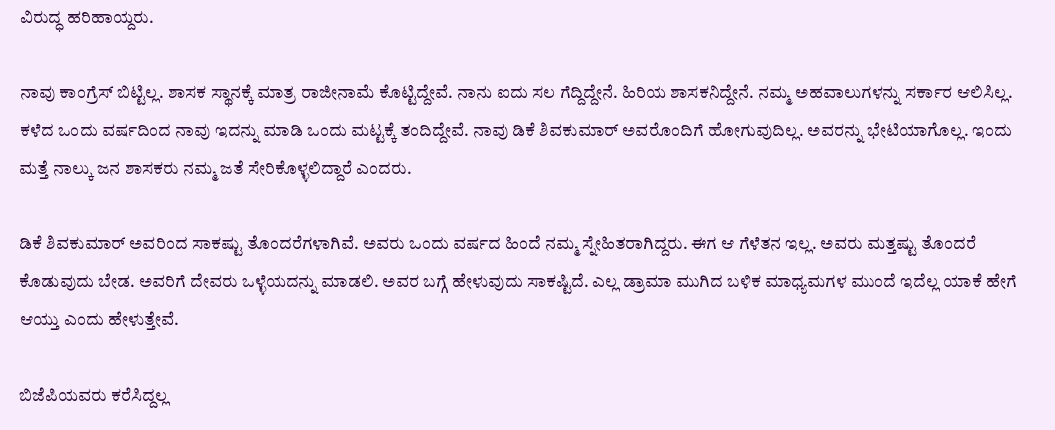ವಿರುದ್ಧ ಹರಿಹಾಯ್ದರು.

ನಾವು ಕಾಂಗ್ರೆಸ್ ಬಿಟ್ಟಿಲ್ಲ. ಶಾಸಕ ಸ್ಥಾನಕ್ಕೆ ಮಾತ್ರ ರಾಜೀನಾಮೆ ಕೊಟ್ಟಿದ್ದೇವೆ. ನಾನು ಐದು ಸಲ ಗೆದ್ದಿದ್ದೇನೆ. ಹಿರಿಯ ಶಾಸಕನಿದ್ದೇನೆ. ನಮ್ಮ ಅಹವಾಲುಗಳನ್ನು ಸರ್ಕಾರ ಆಲಿಸಿಲ್ಲ. ಕಳೆದ ಒಂದು ವರ್ಷದಿಂದ ನಾವು ಇದನ್ನು ಮಾಡಿ ಒಂದು ಮಟ್ಟಕ್ಕೆ ತಂದಿದ್ದೇವೆ. ನಾವು ಡಿಕೆ ಶಿವಕುಮಾರ್ ಅವರೊಂದಿಗೆ ಹೋಗುವುದಿಲ್ಲ. ಅವರನ್ನು ಭೇಟಿಯಾಗೊಲ್ಲ. ಇಂದು ಮತ್ತೆ ನಾಲ್ಕು ಜನ ಶಾಸಕರು ನಮ್ಮ ಜತೆ ಸೇರಿಕೊಳ್ಳಲಿದ್ದಾರೆ ಎಂದರು.

ಡಿಕೆ ಶಿವಕುಮಾರ್ ಅವರಿಂದ ಸಾಕಷ್ಟು ತೊಂದರೆಗಳಾಗಿವೆ. ಅವರು ಒಂದು ವರ್ಷದ ಹಿಂದೆ ನಮ್ಮ ಸ್ನೇಹಿತರಾಗಿದ್ದರು. ಈಗ ಆ ಗೆಳೆತನ ಇಲ್ಲ. ಅವರು ಮತ್ತಷ್ಟು ತೊಂದರೆ ಕೊಡುವುದು ಬೇಡ. ಅವರಿಗೆ ದೇವರು ಒಳ್ಳೆಯದನ್ನು ಮಾಡಲಿ. ಅವರ ಬಗ್ಗೆ ಹೇಳುವುದು ಸಾಕಷ್ಟಿದೆ. ಎಲ್ಲ ಡ್ರಾಮಾ ಮುಗಿದ ಬಳಿಕ ಮಾಧ್ಯಮಗಳ ಮುಂದೆ ಇದೆಲ್ಲ ಯಾಕೆ ಹೇಗೆ ಆಯ್ತು ಎಂದು ಹೇಳುತ್ತೇವೆ.

ಬಿಜೆಪಿಯವರು ಕರೆಸಿದ್ದಲ್ಲ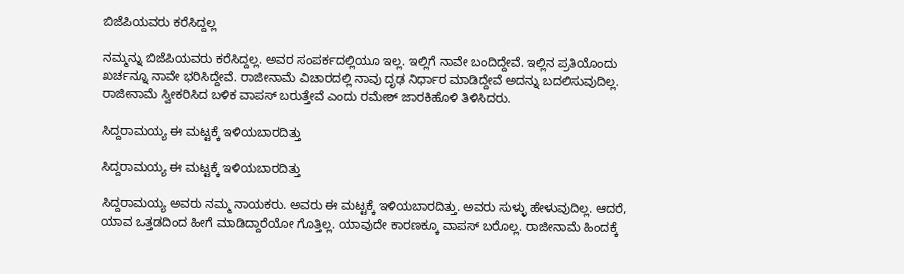ಬಿಜೆಪಿಯವರು ಕರೆಸಿದ್ದಲ್ಲ

ನಮ್ಮನ್ನು ಬಿಜೆಪಿಯವರು ಕರೆಸಿದ್ದಲ್ಲ. ಅವರ ಸಂಪರ್ಕದಲ್ಲಿಯೂ ಇಲ್ಲ. ಇಲ್ಲಿಗೆ ನಾವೇ ಬಂದಿದ್ದೇವೆ. ಇಲ್ಲಿನ ಪ್ರತಿಯೊಂದು ಖರ್ಚನ್ನೂ ನಾವೇ ಭರಿಸಿದ್ದೇವೆ. ರಾಜೀನಾಮೆ ವಿಚಾರದಲ್ಲಿ ನಾವು ದೃಢ ನಿರ್ಧಾರ ಮಾಡಿದ್ದೇವೆ ಅದನ್ನು ಬದಲಿಸುವುದಿಲ್ಲ. ರಾಜೀನಾಮೆ ಸ್ವೀಕರಿಸಿದ ಬಳಿಕ ವಾಪಸ್ ಬರುತ್ತೇವೆ ಎಂದು ರಮೇಶ್ ಜಾರಕಿಹೊಳಿ ತಿಳಿಸಿದರು.

ಸಿದ್ದರಾಮಯ್ಯ ಈ ಮಟ್ಟಕ್ಕೆ ಇಳಿಯಬಾರದಿತ್ತು

ಸಿದ್ದರಾಮಯ್ಯ ಈ ಮಟ್ಟಕ್ಕೆ ಇಳಿಯಬಾರದಿತ್ತು

ಸಿದ್ದರಾಮಯ್ಯ ಅವರು ನಮ್ಮ ನಾಯಕರು. ಅವರು ಈ ಮಟ್ಟಕ್ಕೆ ಇಳಿಯಬಾರದಿತ್ತು. ಅವರು ಸುಳ್ಳು ಹೇಳುವುದಿಲ್ಲ. ಆದರೆ, ಯಾವ ಒತ್ತಡದಿಂದ ಹೀಗೆ ಮಾಡಿದ್ದಾರೆಯೋ ಗೊತ್ತಿಲ್ಲ. ಯಾವುದೇ ಕಾರಣಕ್ಕೂ ವಾಪಸ್ ಬರೊಲ್ಲ. ರಾಜೀನಾಮೆ ಹಿಂದಕ್ಕೆ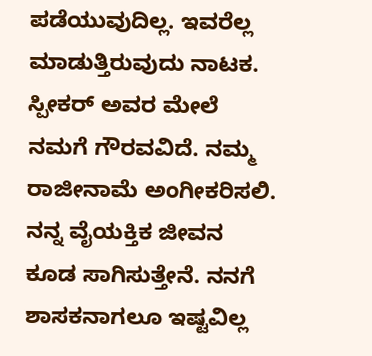ಪಡೆಯುವುದಿಲ್ಲ. ಇವರೆಲ್ಲ ಮಾಡುತ್ತಿರುವುದು ನಾಟಕ. ಸ್ಪೀಕರ್ ಅವರ ಮೇಲೆ ನಮಗೆ ಗೌರವವಿದೆ. ನಮ್ಮ ರಾಜೀನಾಮೆ ಅಂಗೀಕರಿಸಲಿ. ನನ್ನ ವೈಯಕ್ತಿಕ ಜೀವನ ಕೂಡ ಸಾಗಿಸುತ್ತೇನೆ. ನನಗೆ ಶಾಸಕನಾಗಲೂ ಇಷ್ಟವಿಲ್ಲ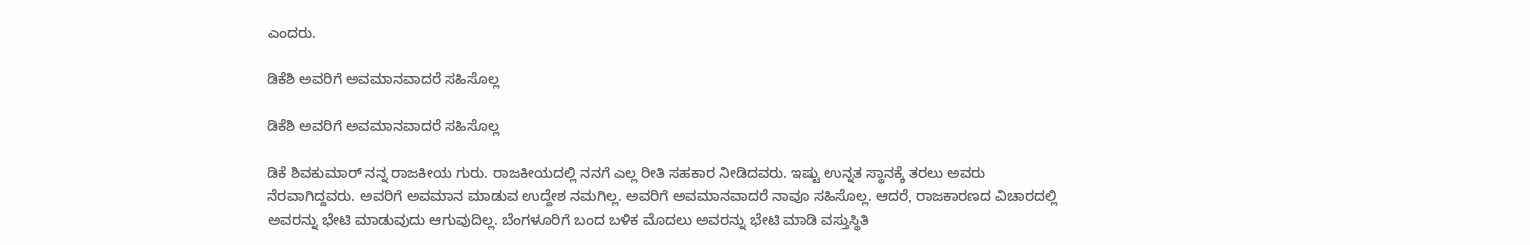ಎಂದರು.

ಡಿಕೆಶಿ ಅವರಿಗೆ ಅವಮಾನವಾದರೆ ಸಹಿಸೊಲ್ಲ

ಡಿಕೆಶಿ ಅವರಿಗೆ ಅವಮಾನವಾದರೆ ಸಹಿಸೊಲ್ಲ

ಡಿಕೆ ಶಿವಕುಮಾರ್ ನನ್ನ ರಾಜಕೀಯ ಗುರು. ರಾಜಕೀಯದಲ್ಲಿ ನನಗೆ ಎಲ್ಲ ರೀತಿ ಸಹಕಾರ ನೀಡಿದವರು. ಇಷ್ಟು ಉನ್ನತ ಸ್ಥಾನಕ್ಕೆ ತರಲು ಅವರು ನೆರವಾಗಿದ್ದವರು. ಅವರಿಗೆ ಅವಮಾನ ಮಾಡುವ ಉದ್ದೇಶ ನಮಗಿಲ್ಲ. ಅವರಿಗೆ ಅವಮಾನವಾದರೆ ನಾವೂ ಸಹಿಸೊಲ್ಲ. ಆದರೆ, ರಾಜಕಾರಣದ ವಿಚಾರದಲ್ಲಿ ಅವರನ್ನು ಭೇಟಿ ಮಾಡುವುದು ಆಗುವುದಿಲ್ಲ. ಬೆಂಗಳೂರಿಗೆ ಬಂದ ಬಳಿಕ ಮೊದಲು ಅವರನ್ನು ಭೇಟಿ ಮಾಡಿ ವಸ್ತುಸ್ಥಿತಿ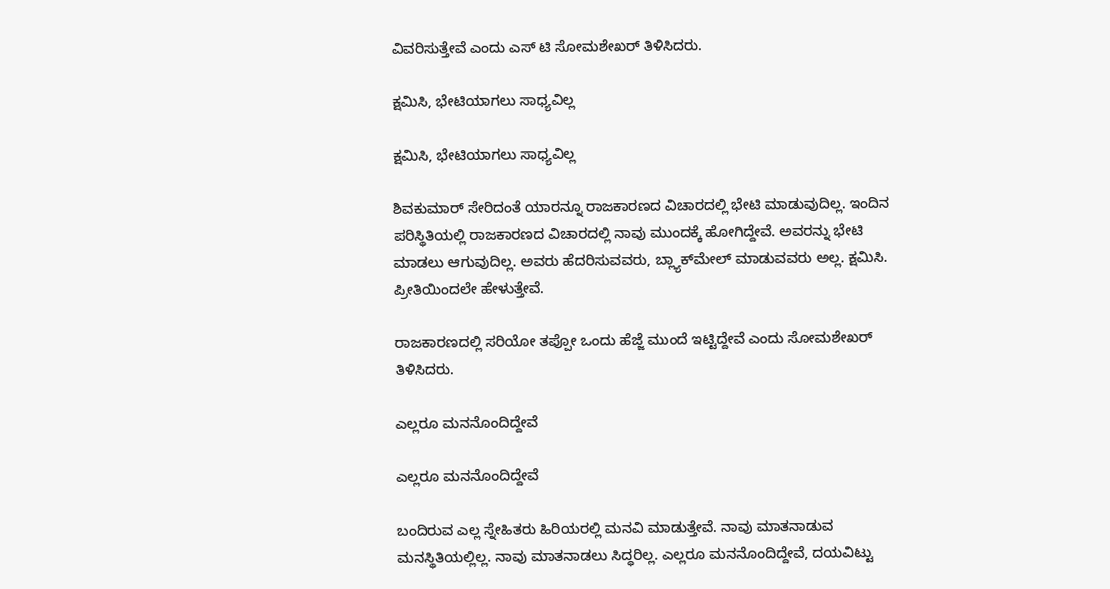ವಿವರಿಸುತ್ತೇವೆ ಎಂದು ಎಸ್ ಟಿ ಸೋಮಶೇಖರ್ ತಿಳಿಸಿದರು.

ಕ್ಷಮಿಸಿ, ಭೇಟಿಯಾಗಲು ಸಾಧ್ಯವಿಲ್ಲ

ಕ್ಷಮಿಸಿ, ಭೇಟಿಯಾಗಲು ಸಾಧ್ಯವಿಲ್ಲ

ಶಿವಕುಮಾರ್ ಸೇರಿದಂತೆ ಯಾರನ್ನೂ ರಾಜಕಾರಣದ ವಿಚಾರದಲ್ಲಿ ಭೇಟಿ ಮಾಡುವುದಿಲ್ಲ. ಇಂದಿನ ಪರಿಸ್ಥಿತಿಯಲ್ಲಿ ರಾಜಕಾರಣದ ವಿಚಾರದಲ್ಲಿ ನಾವು ಮುಂದಕ್ಕೆ ಹೋಗಿದ್ದೇವೆ. ಅವರನ್ನು ಭೇಟಿ ಮಾಡಲು ಆಗುವುದಿಲ್ಲ. ಅವರು ಹೆದರಿಸುವವರು, ಬ್ಲ್ಯಾಕ್‌ಮೇಲ್ ಮಾಡುವವರು ಅಲ್ಲ. ಕ್ಷಮಿಸಿ. ಪ್ರೀತಿಯಿಂದಲೇ ಹೇಳುತ್ತೇವೆ.

ರಾಜಕಾರಣದಲ್ಲಿ ಸರಿಯೋ ತಪ್ಪೋ ಒಂದು ಹೆಜ್ಜೆ ಮುಂದೆ ಇಟ್ಟಿದ್ದೇವೆ ಎಂದು ಸೋಮಶೇಖರ್ ತಿಳಿಸಿದರು.

ಎಲ್ಲರೂ ಮನನೊಂದಿದ್ದೇವೆ

ಎಲ್ಲರೂ ಮನನೊಂದಿದ್ದೇವೆ

ಬಂದಿರುವ ಎಲ್ಲ ಸ್ನೇಹಿತರು ಹಿರಿಯರಲ್ಲಿ ಮನವಿ ಮಾಡುತ್ತೇವೆ. ನಾವು ಮಾತನಾಡುವ ಮನಸ್ಥಿತಿಯಲ್ಲಿಲ್ಲ. ನಾವು ಮಾತನಾಡಲು ಸಿದ್ಧರಿಲ್ಲ. ಎಲ್ಲರೂ ಮನನೊಂದಿದ್ದೇವೆ, ದಯವಿಟ್ಟು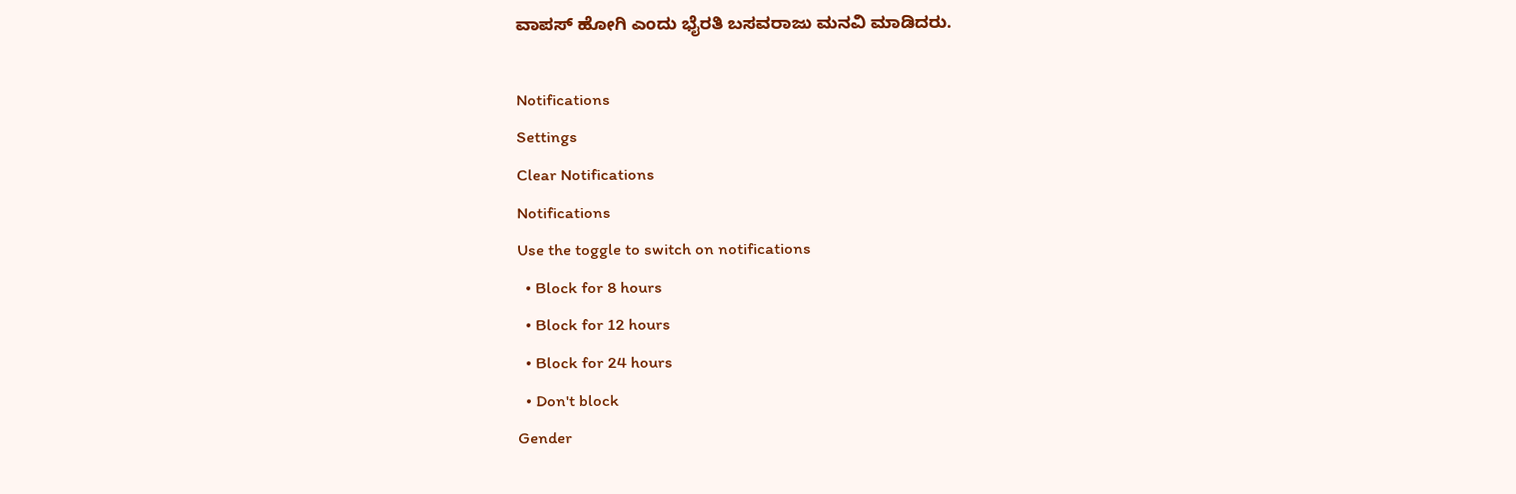ವಾಪಸ್ ಹೋಗಿ ಎಂದು ಭೈರತಿ ಬಸವರಾಜು ಮನವಿ ಮಾಡಿದರು.

Notifications
Settings
Clear Notifications
Notifications
Use the toggle to switch on notifications
  • Block for 8 hours
  • Block for 12 hours
  • Block for 24 hours
  • Don't block
Gender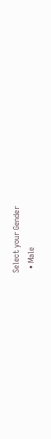Select your Gender
  • Male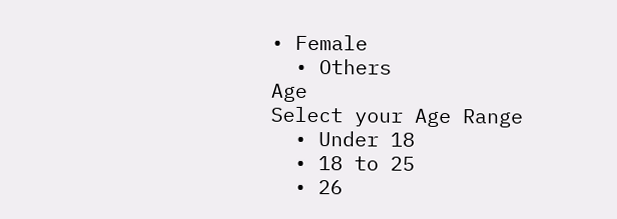• Female
  • Others
Age
Select your Age Range
  • Under 18
  • 18 to 25
  • 26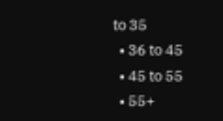to 35
  • 36 to 45
  • 45 to 55
  • 55+